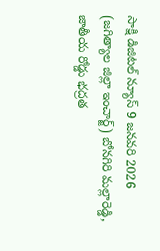సాక్షి డిజిటల్ న్యూస్ 9 జనవరి 2026 (జగిత్యాల జిల్లా ఇంచార్జ్) బోనగిరి మల్లారెడ్డి, జాతీయ రోడ్డు భద్రత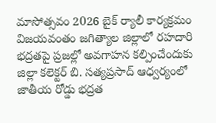మాసోత్సవం 2026 బైక్ ర్యాలీ కార్యక్రమం విజయవంతం జగిత్యాల జిల్లాలో రహదారి భద్రతపై ప్రజల్లో అవగాహన కల్పించేందుకు జిల్లా కలెక్టర్ బి. సత్యప్రసాద్ ఆధ్వర్యంలో జాతీయ రోడ్డు భద్రత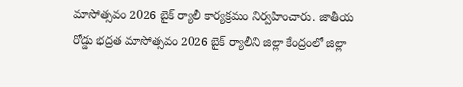మాసోత్సవం 2026 బైక్ ర్యాలీ కార్యక్రమం నిర్వహించారు. జాతీయ రోడ్డు భద్రత మాసోత్సవం 2026 బైక్ ర్యాలీని జిల్లా కేంద్రంలో జిల్లా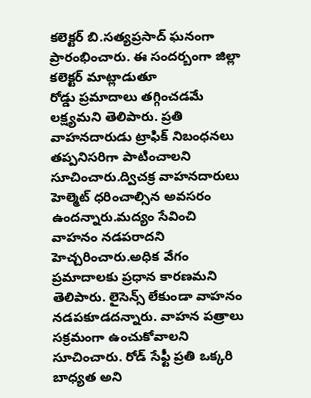కలెక్టర్ బి.సత్యప్రసాద్ ఘనంగా ప్రారంభించారు. ఈ సందర్బంగా జిల్లా కలెక్టర్ మాట్లాడుతూ
రోడ్డు ప్రమాదాలు తగ్గించడమే లక్ష్యమని తెలిపారు. ప్రతి వాహనదారుడు ట్రాఫిక్ నిబంధనలు తప్పనిసరిగా పాటించాలని సూచించారు.ద్విచక్ర వాహనదారులు హెల్మెట్ ధరించాల్సిన అవసరం ఉందన్నారు.మద్యం సేవించి వాహనం నడపరాదని హెచ్చరించారు.అధిక వేగం ప్రమాదాలకు ప్రధాన కారణమని తెలిపారు. లైసెన్స్ లేకుండా వాహనం నడపకూడదన్నారు. వాహన పత్రాలు సక్రమంగా ఉంచుకోవాలని సూచించారు. రోడ్ సేఫ్టీ ప్రతి ఒక్కరి బాధ్యత అని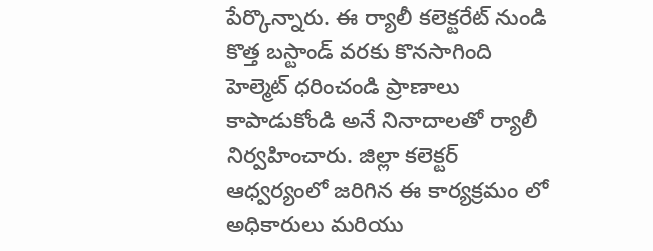పేర్కొన్నారు. ఈ ర్యాలీ కలెక్టరేట్ నుండి కొత్త బస్టాండ్ వరకు కొనసాగింది
హెల్మెట్ ధరించండి ప్రాణాలు కాపాడుకోండి అనే నినాదాలతో ర్యాలీ నిర్వహించారు. జిల్లా కలెక్టర్ ఆధ్వర్యంలో జరిగిన ఈ కార్యక్రమం లో అధికారులు మరియు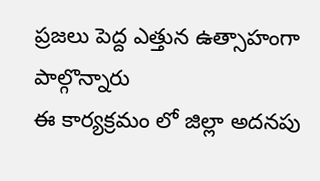ప్రజలు పెద్ద ఎత్తున ఉత్సాహంగా పాల్గొన్నారు
ఈ కార్యక్రమం లో జిల్లా అదనపు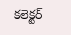కలెక్టర్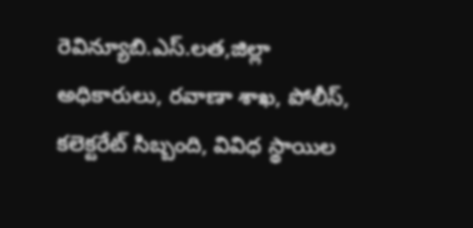రెవిన్యూబి.ఎస్.లత,జిల్లా అధికారులు, రవాణా శాఖ, పోలీస్, కలెక్టరేట్ సిబ్బంది, వివిధ స్థాయిల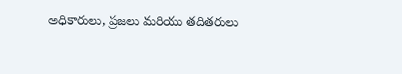అధికారులు, ప్రజలు మరియు తదితరులు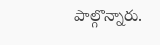పాల్గొన్నారు.